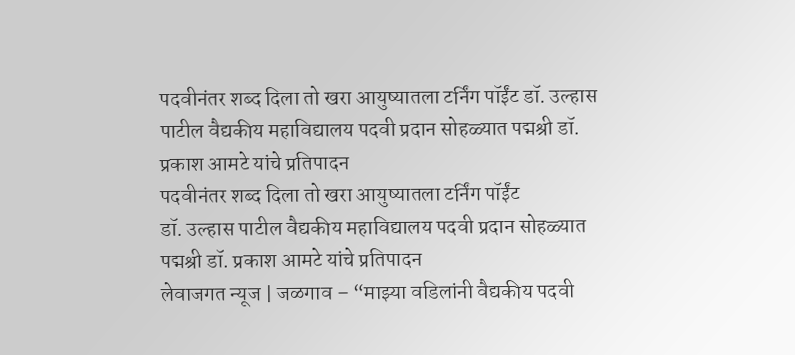पदवीनंतर शब्द दिला तो खरा आयुष्यातला टर्निंग पॉईंट डॉ. उल्हास पाटील वैद्यकीय महाविद्यालय पदवी प्रदान सोहळ्यात पद्मश्री डॉ. प्रकाश आमटे यांचे प्रतिपादन
पदवीनंतर शब्द दिला तो खरा आयुष्यातला टर्निंग पॉईंट
डॉ. उल्हास पाटील वैद्यकीय महाविद्यालय पदवी प्रदान सोहळ्यात पद्मश्री डॉ. प्रकाश आमटे यांचे प्रतिपादन
लेवाजगत न्यूज | जळगाव – “माझ्या वडिलांनी वैद्यकीय पदवी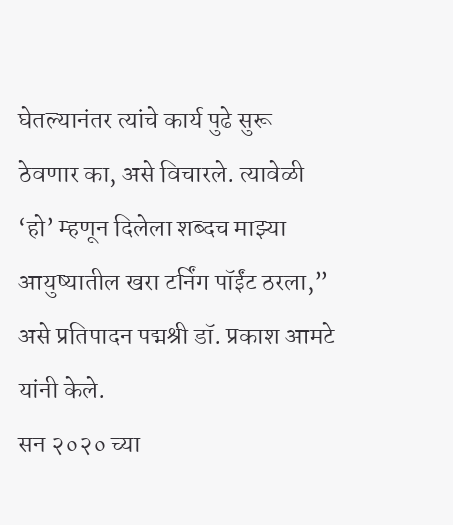घेतल्यानंतर त्यांचे कार्य पुढे सुरू ठेवणार का, असे विचारले. त्यावेळी ‘हो’ म्हणून दिलेला शब्दच माझ्या आयुष्यातील खरा टर्निंग पॉईंट ठरला,” असे प्रतिपादन पद्मश्री डॉ. प्रकाश आमटे यांनी केले.
सन २०२० च्या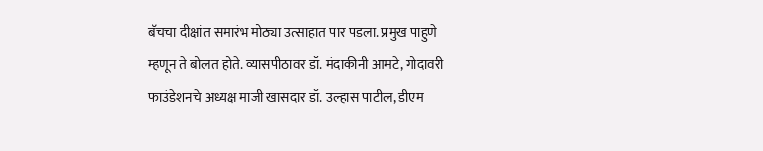बॅचचा दीक्षांत समारंभ मोठ्या उत्साहात पार पडला. प्रमुख पाहुणे म्हणून ते बोलत होते. व्यासपीठावर डॉ. मंदाकीनी आमटे, गोदावरी फाउंडेशनचे अध्यक्ष माजी खासदार डॉ. उल्हास पाटील, डीएम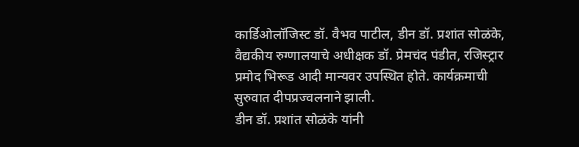कार्डिओलॉजिस्ट डॉ. वैभव पाटील, डीन डॉ. प्रशांत सोळंके, वैद्यकीय रुग्णालयाचे अधीक्षक डॉ. प्रेमचंद पंडीत, रजिस्ट्रार प्रमोद भिरूड आदी मान्यवर उपस्थित होते. कार्यक्रमाची सुरुवात दीपप्रज्वलनाने झाली.
डीन डॉ. प्रशांत सोळंके यांनी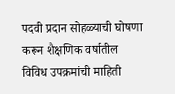पदवी प्रदान सोहळ्याची घोषणा करून शैक्षणिक वर्षातील विविध उपक्रमांची माहिती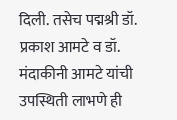दिली. तसेच पद्मश्री डॉ. प्रकाश आमटे व डॉ. मंदाकीनी आमटे यांची उपस्थिती लाभणे ही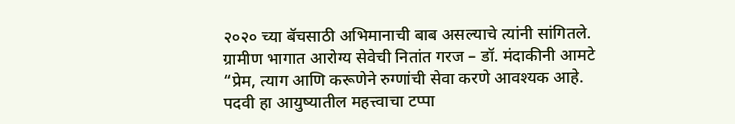२०२० च्या बॅचसाठी अभिमानाची बाब असल्याचे त्यांनी सांगितले.
ग्रामीण भागात आरोग्य सेवेची नितांत गरज – डॉ. मंदाकीनी आमटे
“प्रेम, त्याग आणि करूणेने रुग्णांची सेवा करणे आवश्यक आहे. पदवी हा आयुष्यातील महत्त्वाचा टप्पा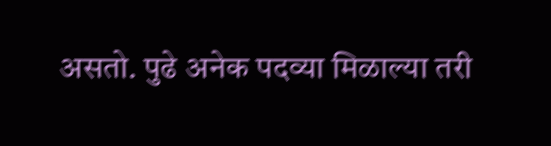असतो. पुढे अनेक पदव्या मिळाल्या तरी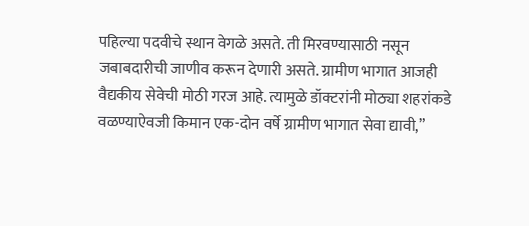पहिल्या पदवीचे स्थान वेगळे असते. ती मिरवण्यासाठी नसून जबाबदारीची जाणीव करून देणारी असते. ग्रामीण भागात आजही वैद्यकीय सेवेची मोठी गरज आहे. त्यामुळे डॉक्टरांनी मोठ्या शहरांकडे वळण्याऐवजी किमान एक-दोन वर्षे ग्रामीण भागात सेवा द्यावी,”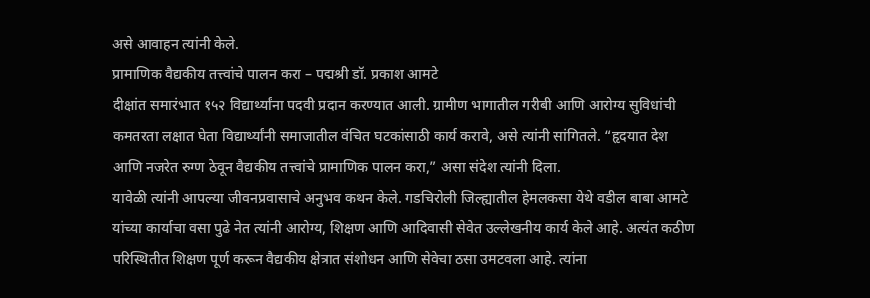असे आवाहन त्यांनी केले.
प्रामाणिक वैद्यकीय तत्त्वांचे पालन करा – पद्मश्री डॉ. प्रकाश आमटे
दीक्षांत समारंभात १५२ विद्यार्थ्यांना पदवी प्रदान करण्यात आली. ग्रामीण भागातील गरीबी आणि आरोग्य सुविधांची कमतरता लक्षात घेता विद्यार्थ्यांनी समाजातील वंचित घटकांसाठी कार्य करावे, असे त्यांनी सांगितले. “हृदयात देश आणि नजरेत रुग्ण ठेवून वैद्यकीय तत्त्वांचे प्रामाणिक पालन करा,” असा संदेश त्यांनी दिला.
यावेळी त्यांनी आपल्या जीवनप्रवासाचे अनुभव कथन केले. गडचिरोली जिल्ह्यातील हेमलकसा येथे वडील बाबा आमटे यांच्या कार्याचा वसा पुढे नेत त्यांनी आरोग्य, शिक्षण आणि आदिवासी सेवेत उल्लेखनीय कार्य केले आहे. अत्यंत कठीण परिस्थितीत शिक्षण पूर्ण करून वैद्यकीय क्षेत्रात संशोधन आणि सेवेचा ठसा उमटवला आहे. त्यांना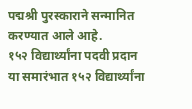पद्मश्री पुरस्काराने सन्मानित करण्यात आले आहे.
१५२ विद्यार्थ्यांना पदवी प्रदान
या समारंभात १५२ विद्यार्थ्यांना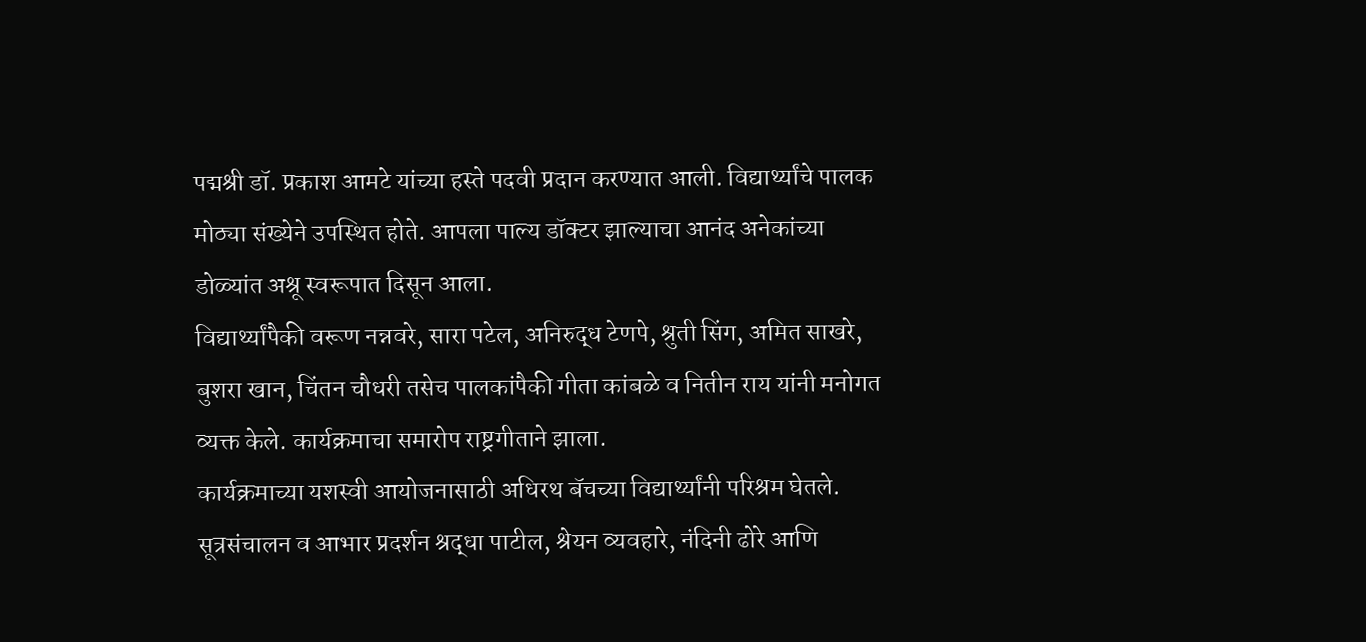पद्मश्री डॉ. प्रकाश आमटे यांच्या हस्ते पदवी प्रदान करण्यात आली. विद्यार्थ्यांचे पालक मोठ्या संख्येने उपस्थित होते. आपला पाल्य डॉक्टर झाल्याचा आनंद अनेकांच्या डोळ्यांत अश्रू स्वरूपात दिसून आला.
विद्यार्थ्यांपैकी वरूण नन्नवरे, सारा पटेल, अनिरुद्ध टेणपे, श्रुती सिंग, अमित साखरे, बुशरा खान, चिंतन चौधरी तसेच पालकांपैकी गीता कांबळे व नितीन राय यांनी मनोगत व्यक्त केले. कार्यक्रमाचा समारोप राष्ट्रगीताने झाला.
कार्यक्रमाच्या यशस्वी आयोजनासाठी अधिरथ बॅचच्या विद्यार्थ्यांनी परिश्रम घेतले. सूत्रसंचालन व आभार प्रदर्शन श्रद्धा पाटील, श्रेयन व्यवहारे, नंदिनी ढोरे आणि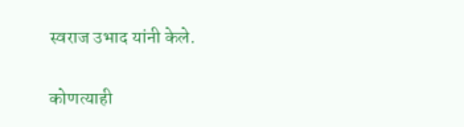स्वराज उभाद यांनी केले.

कोणत्याही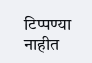टिप्पण्या नाहीत